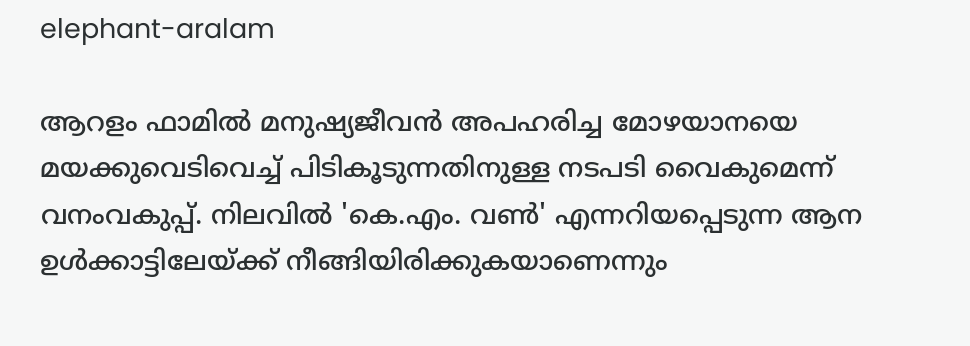elephant-aralam

ആറളം ഫാമിൽ മനുഷ്യജീവൻ അപഹരിച്ച മോഴയാനയെ മയക്കുവെടിവെച്ച് പിടികൂടുന്നതിനുള്ള നടപടി വൈകുമെന്ന് വനംവകുപ്പ്. നിലവിൽ 'കെ.എം. വൺ' എന്നറിയപ്പെടുന്ന ആന ഉൾക്കാട്ടിലേയ്ക്ക് നീങ്ങിയിരിക്കുകയാണെന്നും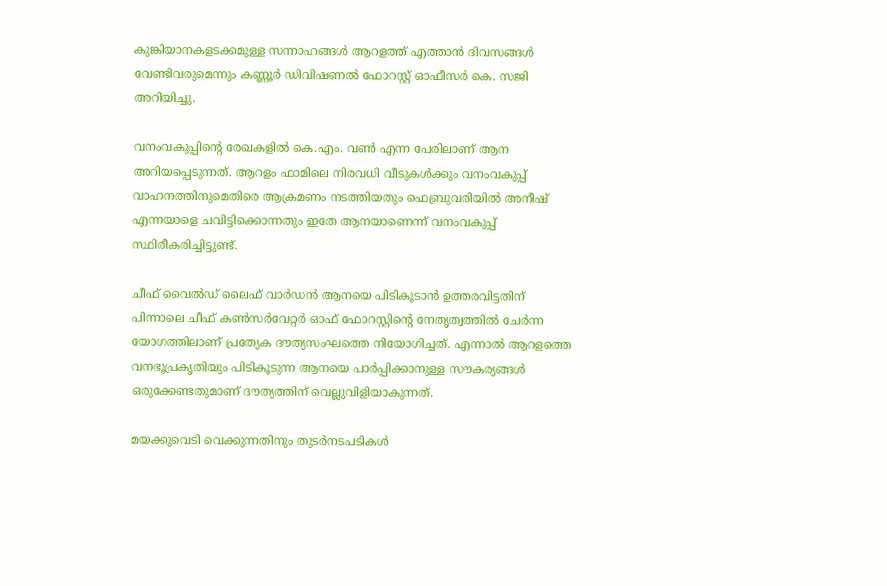കുങ്കിയാനകളടക്കമുള്ള സന്നാഹങ്ങൾ ആറളത്ത് എത്താൻ ദിവസങ്ങൾ വേണ്ടിവരുമെന്നും കണ്ണൂർ ഡിവിഷണൽ ഫോറസ്റ്റ് ഓഫീസർ കെ. സജി അറിയിച്ചു.

വനംവകുപ്പിന്റെ രേഖകളിൽ കെ.എം. വൺ എന്ന പേരിലാണ് ആന അറിയപ്പെടുന്നത്. ആറളം ഫാമിലെ നിരവധി വീടുകൾക്കും വനംവകുപ്പ് വാഹനത്തിനുമെതിരെ ആക്രമണം നടത്തിയതും ഫെബ്രുവരിയിൽ അനീഷ് എന്നയാളെ ചവിട്ടിക്കൊന്നതും ഇതേ ആനയാണെന്ന് വനംവകുപ്പ് സ്ഥിരീകരിച്ചിട്ടുണ്ട്.

ചീഫ് വൈൽഡ് ലൈഫ് വാർഡൻ ആനയെ പിടികൂടാൻ ഉത്തരവിട്ടതിന് പിന്നാലെ ചീഫ് കൺസർവേറ്റർ ഓഫ് ഫോറസ്റ്റിന്റെ നേതൃത്വത്തിൽ ചേർന്ന യോഗത്തിലാണ് പ്രത്യേക ദൗത്യസംഘത്തെ നിയോഗിച്ചത്. എന്നാൽ ആറളത്തെ വനഭൂപ്രകൃതിയും പിടികൂടുന്ന ആനയെ പാർപ്പിക്കാനുള്ള സൗകര്യങ്ങൾ ഒരുക്കേണ്ടതുമാണ് ദൗത്യത്തിന് വെല്ലുവിളിയാകുന്നത്.

മയക്കുവെടി വെക്കുന്നതിനും തുടർനടപടികൾ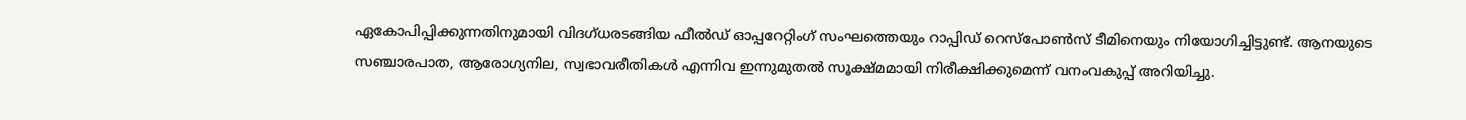ഏകോപിപ്പിക്കുന്നതിനുമായി വിദഗ്ധരടങ്ങിയ ഫീൽഡ് ഓപ്പറേറ്റിംഗ് സംഘത്തെയും റാപ്പിഡ് റെസ്‌പോൺസ് ടീമിനെയും നിയോഗിച്ചിട്ടുണ്ട്. ആനയുടെ സഞ്ചാരപാത, ആരോഗ്യനില, സ്വഭാവരീതികൾ എന്നിവ ഇന്നുമുതൽ സൂക്ഷ്മമായി നിരീക്ഷിക്കുമെന്ന് വനംവകുപ്പ് അറിയിച്ചു.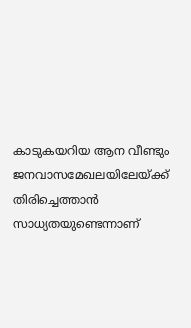കാടുകയറിയ ആന വീണ്ടും ജനവാസമേഖലയിലേയ്ക്ക് തിരിച്ചെത്താൻ സാധ്യതയുണ്ടെന്നാണ്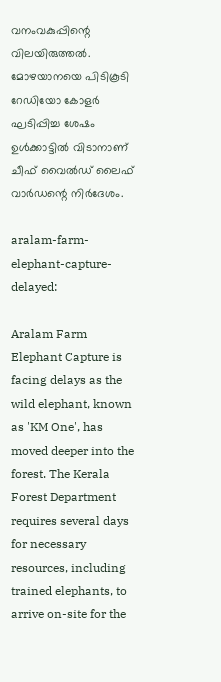വനംവകുപ്പിന്റെ വിലയിരുത്തൽ. മോഴയാനയെ പിടികൂടി റേഡിയോ കോളർ ഘടിപ്പിച്ച ശേഷം ഉൾക്കാട്ടിൽ വിടാനാണ് ചീഫ് വൈൽഡ് ലൈഫ് വാർഡന്റെ നിർദേശം.

aralam-farm-elephant-capture-delayed:

Aralam Farm Elephant Capture is facing delays as the wild elephant, known as 'KM One', has moved deeper into the forest. The Kerala Forest Department requires several days for necessary resources, including trained elephants, to arrive on-site for the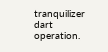tranquilizer dart operation.